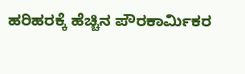ಹರಿಹರಕ್ಕೆ ಹೆಚ್ಚಿನ ಪೌರಕಾರ್ಮಿಕರ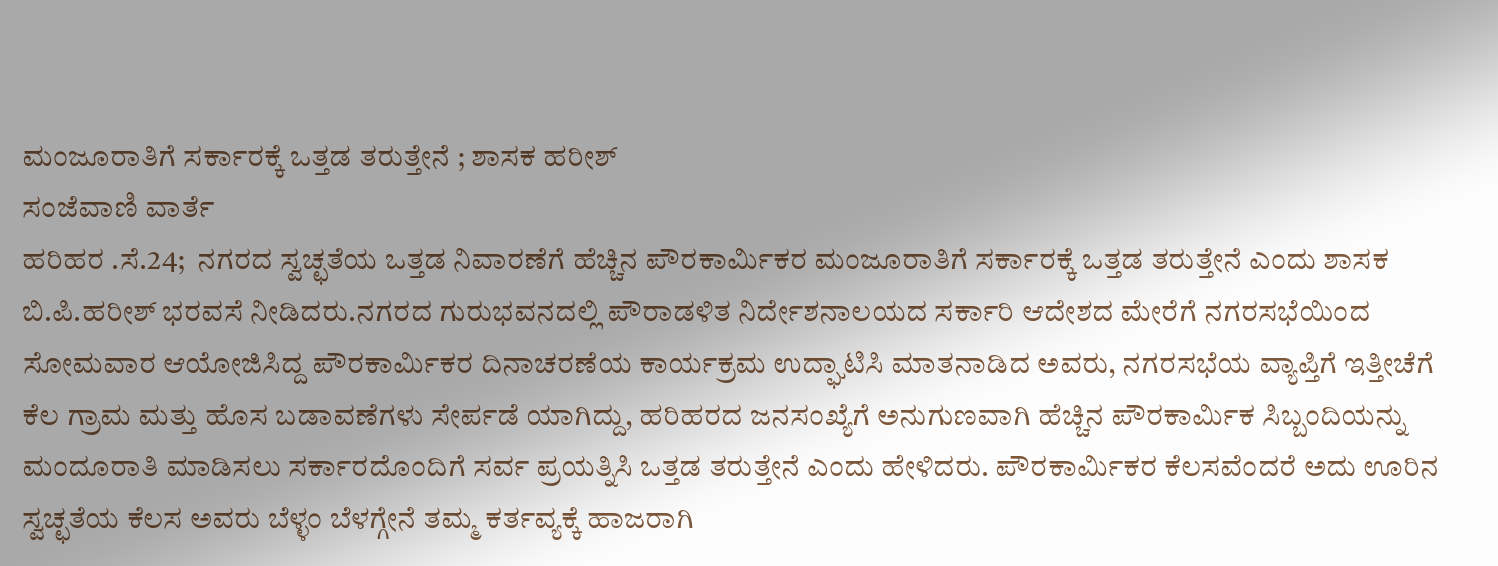ಮಂಜೂರಾತಿಗೆ ಸರ್ಕಾರಕ್ಕೆ ಒತ್ತಡ ತರುತ್ತೇನೆ ; ಶಾಸಕ ಹರೀಶ್
ಸಂಜೆವಾಣಿ ವಾರ್ತೆ
ಹರಿಹರ .ಸೆ.24;  ನಗರದ ಸ್ವಚ್ಛತೆಯ ಒತ್ತಡ ನಿವಾರಣೆಗೆ ಹೆಚ್ಚಿನ ಪೌರಕಾರ್ಮಿಕರ ಮಂಜೂರಾತಿಗೆ ಸರ್ಕಾರಕ್ಕೆ ಒತ್ತಡ ತರುತ್ತೇನೆ ಎಂದು ಶಾಸಕ ಬಿ.ಪಿ.ಹರೀಶ್ ಭರವಸೆ ನೀಡಿದರು.ನಗರದ ಗುರುಭವನದಲ್ಲಿ ಪೌರಾಡಳಿತ ನಿರ್ದೇಶನಾಲಯದ ಸರ್ಕಾರಿ ಆದೇಶದ ಮೇರೆಗೆ ನಗರಸಭೆಯಿಂದ ಸೋಮವಾರ ಆಯೋಜಿಸಿದ್ದ ಪೌರಕಾರ್ಮಿಕರ ದಿನಾಚರಣೆಯ ಕಾರ್ಯಕ್ರಮ ಉದ್ಘಾಟಿಸಿ ಮಾತನಾಡಿದ ಅವರು, ನಗರಸಭೆಯ ವ್ಯಾಪ್ತಿಗೆ ಇತ್ತೀಚೆಗೆ ಕೆಲ ಗ್ರಾಮ ಮತ್ತು ಹೊಸ ಬಡಾವಣೆಗಳು ಸೇರ್ಪಡೆ ಯಾಗಿದ್ದು, ಹರಿಹರದ ಜನಸಂಖ್ಯೆಗೆ ಅನುಗುಣವಾಗಿ ಹೆಚ್ಚಿನ ಪೌರಕಾರ್ಮಿಕ ಸಿಬ್ಬಂದಿಯನ್ನು ಮಂದೂರಾತಿ ಮಾಡಿಸಲು ಸರ್ಕಾರದೊಂದಿಗೆ ಸರ್ವ ಪ್ರಯತ್ನಿಸಿ ಒತ್ತಡ ತರುತ್ತೇನೆ ಎಂದು ಹೇಳಿದರು. ಪೌರಕಾರ್ಮಿಕರ ಕೆಲಸವೆಂದರೆ ಅದು ಊರಿನ ಸ್ವಚ್ಛತೆಯ ಕೆಲಸ ಅವರು ಬೆಳ್ಳಂ ಬೆಳಗ್ಗೇನೆ ತಮ್ಮ ಕರ್ತವ್ಯಕ್ಕೆ ಹಾಜರಾಗಿ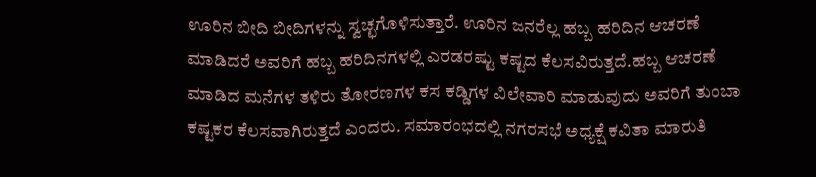ಊರಿನ ಬೀದಿ ಬೀದಿಗಳನ್ನು ಸ್ವಚ್ಛಗೊಳಿಸುತ್ತಾರೆ. ಊರಿನ ಜನರೆಲ್ಲ ಹಬ್ಬ ಹರಿದಿನ ಆಚರಣೆ ಮಾಡಿದರೆ ಅವರಿಗೆ ಹಬ್ಬ ಹರಿದಿನಗಳಲ್ಲಿ ಎರಡರಷ್ಟು ಕಷ್ಟದ ಕೆಲಸವಿರುತ್ತದೆ.ಹಬ್ಬ ಆಚರಣೆ ಮಾಡಿದ ಮನೆಗಳ ತಳಿರು ತೋರಣಗಳ ಕಸ ಕಡ್ಡಿಗಳ ವಿಲೇವಾರಿ ಮಾಡುವುದು ಅವರಿಗೆ ತುಂಬಾ ಕಷ್ಟಕರ ಕೆಲಸವಾಗಿರುತ್ತದೆ ಎಂದರು. ಸಮಾರಂಭದಲ್ಲಿ ನಗರಸಭೆ ಅಧ್ಯಕ್ಷೆ ಕವಿತಾ ಮಾರುತಿ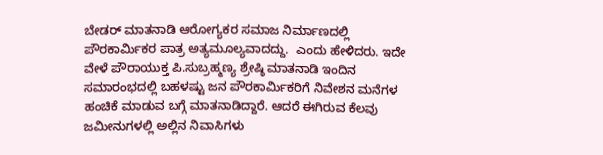ಬೇಡರ್ ಮಾತನಾಡಿ ಆರೋಗ್ಯಕರ ಸಮಾಜ ನಿರ್ಮಾಣದಲ್ಲಿ ಪೌರಕಾರ್ಮಿಕರ ಪಾತ್ರ ಅತ್ಯಮೂಲ್ಯವಾದದ್ದು.  ಎಂದು ಹೇಳಿದರು. ಇದೇ ವೇಳೆ ಪೌರಾಯುಕ್ತ ಪಿ.ಸುಬ್ರಹ್ಮಣ್ಯ ಶ್ರೇಷ್ಠಿ ಮಾತನಾಡಿ ಇಂದಿನ ಸಮಾರಂಭದಲ್ಲಿ ಬಹಳಷ್ಟು ಜನ ಪೌರಕಾರ್ಮಿಕರಿಗೆ ನಿವೇಶನ ಮನೆಗಳ ಹಂಚಿಕೆ ಮಾಡುವ ಬಗ್ಗೆ ಮಾತನಾಡಿದ್ದಾರೆ. ಆದರೆ ಈಗಿರುವ ಕೆಲವು ಜಮೀನುಗಳಲ್ಲಿ ಅಲ್ಲಿನ ನಿವಾಸಿಗಳು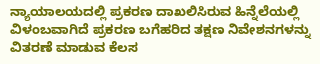ನ್ಯಾಯಾಲಯದಲ್ಲಿ ಪ್ರಕರಣ ದಾಖಲಿಸಿರುವ ಹಿನ್ನೆಲೆಯಲ್ಲಿ ವಿಳಂಬವಾಗಿದೆ ಪ್ರಕರಣ ಬಗೆಹರಿದ ತಕ್ಷಣ ನಿವೇಶನಗಳನ್ನು ವಿತರಣೆ ಮಾಡುವ ಕೆಲಸ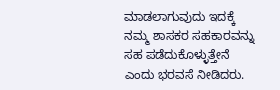ಮಾಡಲಾಗುವುದು ಇದಕ್ಕೆ ನಮ್ಮ ಶಾಸಕರ ಸಹಕಾರವನ್ನು ಸಹ ಪಡೆದುಕೊಳ್ಳುತ್ತೇನೆ ಎಂದು ಭರವಸೆ ನೀಡಿದರು.